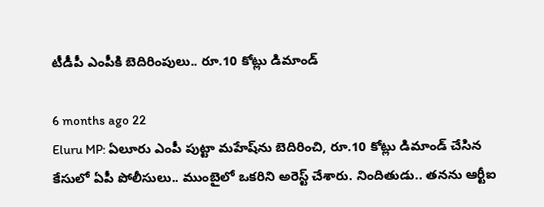టీడీపీ ఎంపీకి బెదిరింపులు.. రూ.10 కోట్లు డిమాండ్

6 months ago 22
Eluru MP: ఏలూరు ఎంపీ పుట్టా మహేష్‌ను బెదిరించి, రూ.10 కోట్లు డిమాండ్ చేసిన కేసులో ఏపీ పోలీసులు.. ముంబైలో ఒకరిని అరెస్ట్ చేశారు. నిందితుడు.. తనను ఆర్టీఐ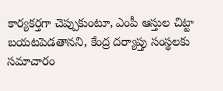కార్యకర్తగా చెప్పుకుంటూ, ఎంపీ ఆస్తుల చిట్టా బయటపెడతానని, కేంద్ర దర్యాప్తు సంస్థలకు సమాచారం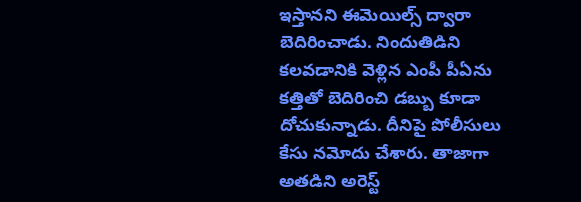ఇస్తానని ఈమెయిల్స్ ద్వారా బెదిరించాడు. నిందుతిడిని కలవడానికి వెళ్లిన ఎంపీ పీఏను కత్తితో బెదిరించి డబ్బు కూడా దోచుకున్నాడు. దీనిపై పోలీసులు కేసు నమోదు చేశారు. తాజాగా అతడిని అరెస్ట్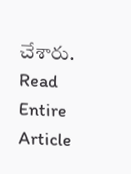చేశారు.
Read Entire Article